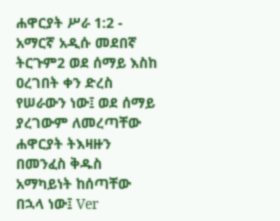ሐዋርያት ሥራ 1:2 - አማርኛ አዲሱ መደበኛ ትርጉም2 ወደ ሰማይ እስከ ዐረገበት ቀን ድረስ የሠራውን ነው፤ ወደ ሰማይ ያረገውም ለመረጣቸው ሐዋርያት ትእዛዙን በመንፈስ ቅዱስ አማካይነት ከሰጣቸው በኋላ ነው፤ Ver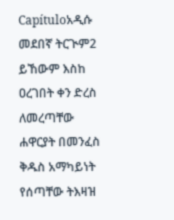Capítuloአዲሱ መደበኛ ትርጒም2 ይኸውም እስከ ዐረገበት ቀን ድረስ ለመረጣቸው ሐዋርያት በመንፈስ ቅዱስ አማካይነት የሰጣቸው ትእዛዝ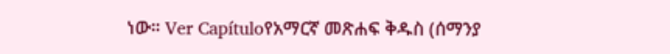ነው። Ver Capítuloየአማርኛ መጽሐፍ ቅዱስ (ሰማንያ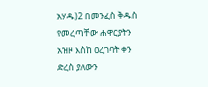አሃዱ)2 በመንፈስ ቅዱስ የመረጣቸው ሐዋርያትን አዝዞ እስከ ዐረገባት ቀን ድረስ ያለውን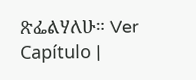ጽፌልሃለሁ። Ver Capítulo |